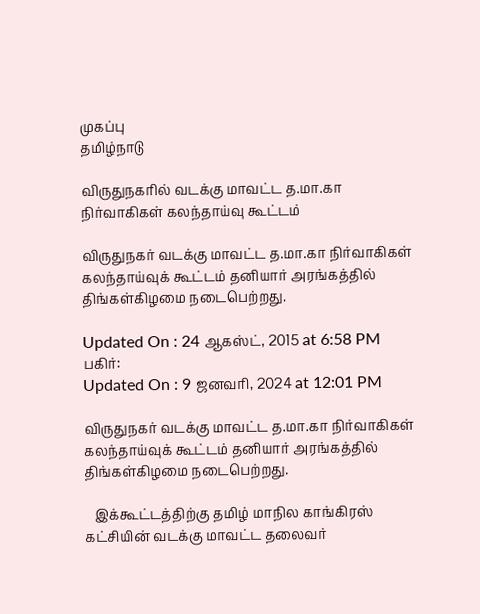முகப்பு
தமிழ்நாடு

விருதுநகரில் வடக்கு மாவட்ட த.மா.கா நிர்வாகிகள் கலந்தாய்வு கூட்டம்

விருதுநகர் வடக்கு மாவட்ட த.மா.கா நிர்வாகிகள் கலந்தாய்வுக் கூட்டம் தனியார் அரங்கத்தில் திங்கள்கிழமை நடைபெற்றது.

Updated On : 24 ஆகஸ்ட், 2015 at 6:58 PM
பகிர்:
Updated On : 9 ஜனவரி, 2024 at 12:01 PM

விருதுநகர் வடக்கு மாவட்ட த.மா.கா நிர்வாகிகள் கலந்தாய்வுக் கூட்டம் தனியார் அரங்கத்தில் திங்கள்கிழமை நடைபெற்றது.

   இக்கூட்டத்திற்கு தமிழ் மாநில காங்கிரஸ் கட்சியின் வடக்கு மாவட்ட தலைவர்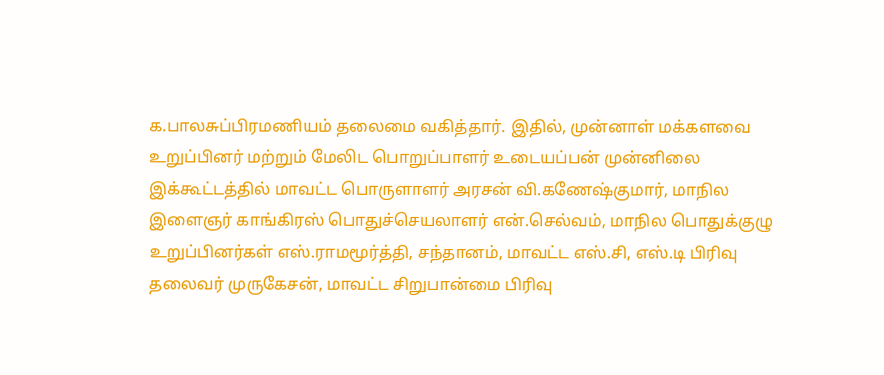க.பாலசுப்பிரமணியம் தலைமை வகித்தார். இதில், முன்னாள் மக்களவை உறுப்பினர் மற்றும் மேலிட பொறுப்பாளர் உடையப்பன் முன்னிலை இக்கூட்டத்தில் மாவட்ட பொருளாளர் அரசன் வி.கணேஷ்குமார், மாநில இளைஞர் காங்கிரஸ் பொதுச்செயலாளர் என்.செல்வம், மாநில பொதுக்குழு உறுப்பினர்கள் எஸ்.ராமமூர்த்தி, சந்தானம், மாவட்ட எஸ்.சி, எஸ்.டி பிரிவு தலைவர் முருகேசன், மாவட்ட சிறுபான்மை பிரிவு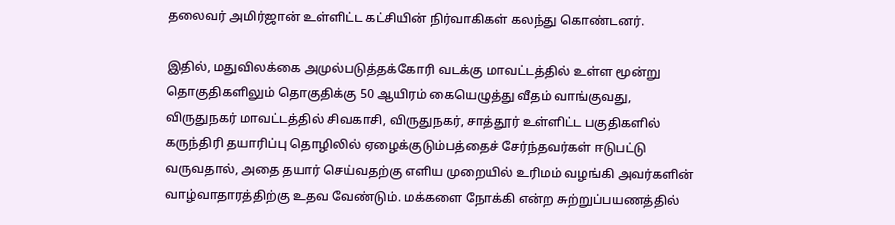தலைவர் அமிர்ஜான் உள்ளிட்ட கட்சியின் நிர்வாகிகள் கலந்து கொண்டனர்.

இதில், மதுவிலக்கை அமுல்படுத்தக்கோரி வடக்கு மாவட்டத்தில் உள்ள மூன்று தொகுதிகளிலும் தொகுதிக்கு 50 ஆயிரம் கையெழுத்து வீதம் வாங்குவது, விருதுநகர் மாவட்டத்தில் சிவகாசி, விருதுநகர், சாத்தூர் உள்ளிட்ட பகுதிகளில் கருந்திரி தயாரிப்பு தொழிலில் ஏழைக்குடும்பத்தைச் சேர்ந்தவர்கள் ஈடுபட்டு வருவதால், அதை தயார் செய்வதற்கு எளிய முறையில் உரிமம் வழங்கி அவர்களின் வாழ்வாதாரத்திற்கு உதவ வேண்டும். மக்களை நோக்கி என்ற சுற்றுப்பயணத்தில்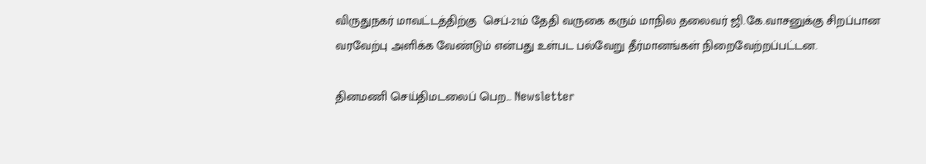விருதுநகர் மாவட்டத்திற்கு  செப்-21ம் தேதி வருகை கரும் மாநில தலைவர் ஜி.கே.வாசனுக்கு சிறப்பான வரவேற்பு அளிக்க வேண்டும் என்பது உள்பட பல்வேறு தீர்மானங்கள் நிறைவேற்றப்பட்டன.

தினமணி செய்திமடலைப் பெற... Newsletter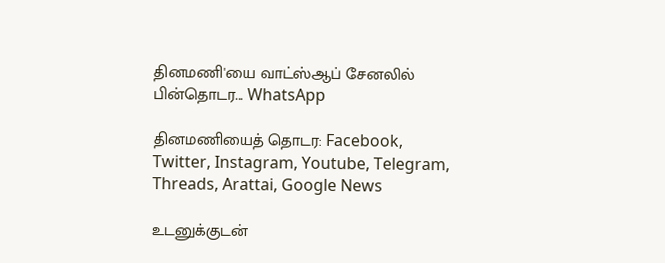தினமணி'யை வாட்ஸ்ஆப் சேனலில் பின்தொடர... WhatsApp

தினமணியைத் தொடர: Facebook, Twitter, Instagram, Youtube, Telegram, Threads, Arattai, Google News

உடனுக்குடன்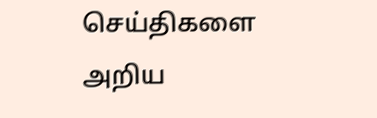செய்திகளை அறிய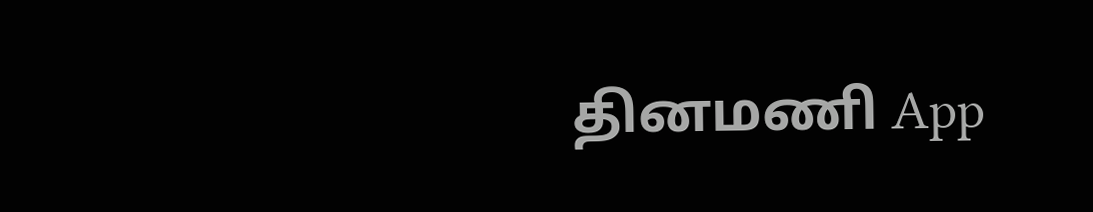தினமணி App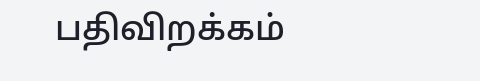பதிவிறக்கம்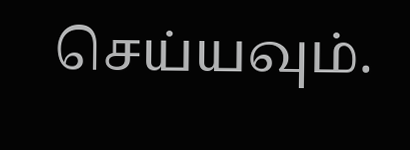செய்யவும்.